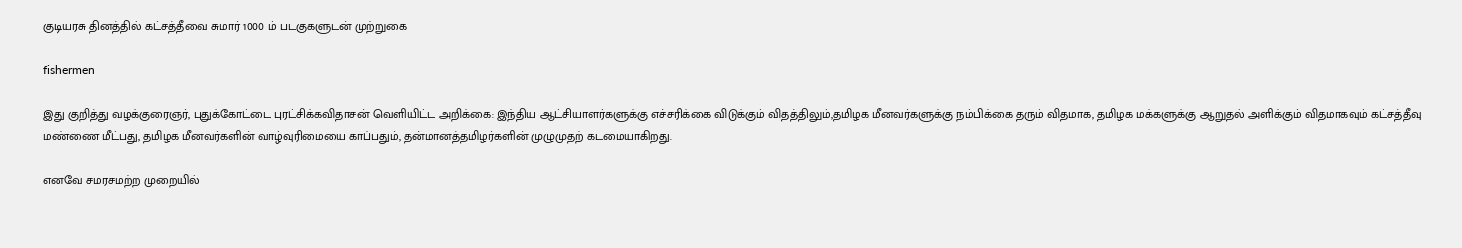குடியரசு தினத்தில் கட்சத்தீவை சுமார் 1000 ம் படகுகளுடன் முற்றுகை

fishermen

இது குறித்து வழக்குரைஞர், புதுக்கோட்டை புரட்சிக்கவிதாசன் வெளியிட்ட அறிக்கை: இந்திய ஆட்சியாளர்களுக்கு எச்சரிக்கை விடுக்கும் விதத்திலும்,தமிழக மீனவர்களுக்கு நம்பிக்கை தரும் விதமாக, தமிழக மக்களுக்கு ஆறுதல் அளிக்கும் விதமாகவும் கட்சத்தீவு மண்ணை மீட்பது, தமிழக மீனவர்களின் வாழ்வுரிமையை காப்பதும், தன்மானத்தமிழர்களின் முழுமுதற் கடமையாகிறது.

எனவே சமரசமற்ற முறையில்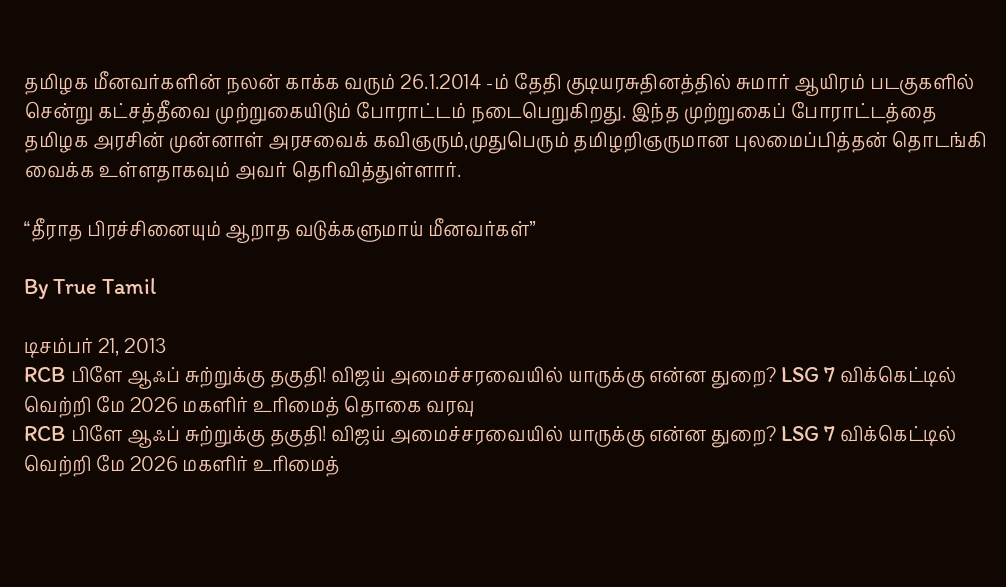தமிழக மீனவர்களின் நலன் காக்க வரும் 26.1.2014 -ம் தேதி குடியரசுதினத்தில் சுமார் ஆயிரம் படகுகளில் சென்று கட்சத்தீவை முற்றுகையிடும் போராட்டம் நடைபெறுகிறது. இந்த முற்றுகைப் போராட்டத்தை தமிழக அரசின் முன்னாள் அரசவைக் கவிஞரும்,முதுபெரும் தமிழறிஞருமான புலமைப்பித்தன் தொடங்கி வைக்க உள்ளதாகவும் அவர் தெரிவித்துள்ளார்.

“தீராத பிரச்சினையும் ஆறாத வடுக்களுமாய் மீனவர்கள்”

By True Tamil

டிசம்பர் 21, 2013
RCB பிளே ஆஃப் சுற்றுக்கு தகுதி! விஜய் அமைச்சரவையில் யாருக்கு என்ன துறை? LSG 7 விக்கெட்டில் வெற்றி மே 2026 மகளிர் உரிமைத் தொகை வரவு
RCB பிளே ஆஃப் சுற்றுக்கு தகுதி! விஜய் அமைச்சரவையில் யாருக்கு என்ன துறை? LSG 7 விக்கெட்டில் வெற்றி மே 2026 மகளிர் உரிமைத்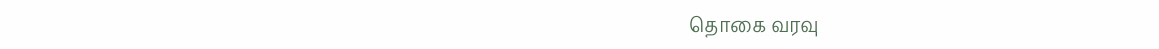தொகை வரவு